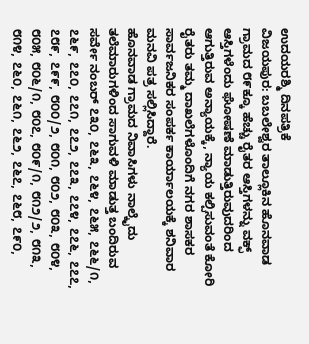ಉದಯರಶ್ಮಿ ದಿನಪತ್ರಿಕೆ
ವಿಜಯಪುರ: ಬಬಲೇಶ್ವರ ತಾಲ್ಲೂಕಿನ ಹೊನವಾಡ ಗ್ರಾಮದ ೮೯ಕ್ಕೂ ಹೆಚ್ಚು ರೈತರ ಆಸ್ತಿಗಳನ್ನು ವಕ್ಫ್ ಆಸ್ತಿಗಳೆಂದು ಘೋಷಣೆ ಮಾಡುತ್ತಿರುವುದರಿಂದ ಆಗುತ್ತಿರುವ ಅನ್ಯಾಯಕ್ಕೆ, ನ್ಯಾಯ ಕಲ್ಪಿಸುವಂತೆ ಕೋರಿ ರೈತರು ತಮ್ಮ ದಾಖಲೆಗಳೊಂದಿಗೆ ನಗರ ಶಾಸಕರ ಸಾರ್ವಜನಿಕರ ಸಂಪರ್ಕ ಕಾರ್ಯಾಲಯಕ್ಕೆ ಶನಿವಾರ ಮನವಿ ಪತ್ರ ಸಲ್ಲಿಸಿದ್ದಾರೆ.
ಹೊನವಾಡ ಗ್ರಾಮದ ನಿವಾಸಿಗಳು ನಾಲ್ಕೈದು ತಲೆಮಾರುಗಳಿಂದ ಸಾಗುವಳಿ ಮಾಡುತ್ತ ಬಂದಿರುವ ಸರ್ವೇ ನಂಬರ್ ೭೩೦, ೭೬೩, ೭೬೪, ೭೬೫, ೭೬೬/೧, ೭೬೯, ೭೭೦, ೭೭೧, ೭೭೨, ೭೭೩, ೭೭೪, ೭೭೬, ೭೭೭, ೭೮೯, ೭೯೯, ೮೦೦/೨, ೮೦೧, ೮೦೨, ೮೦೩, ೮೦೪, ೮೦೫, ೮೦೬/೧, ೮೦೭, ೮೦೯/೧, ೮೧೨/೨, ೮೧೩, ೮೧೪, ೭೬೦, ೭೬೧, ೭೬೨, ೭೬೭, ೭೬೮, ೭೯೦,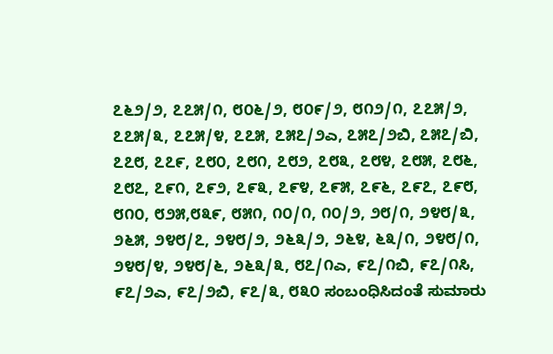೭೬೨/೨, ೭೭೫/೧, ೮೦೬/೨, ೮೦೯/೨, ೮೧೨/೧, ೭೭೫/೨, ೭೭೫/೩, ೭೭೫/೪, ೭೭೫, ೭೫೭/೨ಎ, ೭೫೭/೨ಬಿ, ೭೫೭/ಬಿ, ೭೭೮, ೭೭೯, ೭೮೦, ೭೮೧, ೭೮೨, ೭೮೩, ೭೮೪, ೭೮೫, ೭೮೬, ೭೮೭, ೭೯೧, ೭೯೨, ೭೯೩, ೭೯೪, ೭೯೫, ೭೯೬, ೭೯೭, ೭೯೮, ೮೧೦, ೮೨೫,೮೩೯, ೮೫೧, ೧೦/೧, ೧೦/೨, ೨೮/೧, ೨೪೮/೩, ೨೬೫, ೨೪೮/೭, ೨೪೮/೨, ೨೬೩/೨, ೨೬೪, ೬೩/೧, ೨೪೮/೧, ೨೪೮/೪, ೨೪೮/೬, ೨೬೩/೩, ೮೭/೧ಎ, ೯೭/೧ಬಿ, ೯೭/೧ಸಿ, ೯೭/೨ಎ, ೯೭/೨ಬಿ, ೯೭/೩, ೮೩೦ ಸಂಬಂಧಿಸಿದಂತೆ ಸುಮಾರು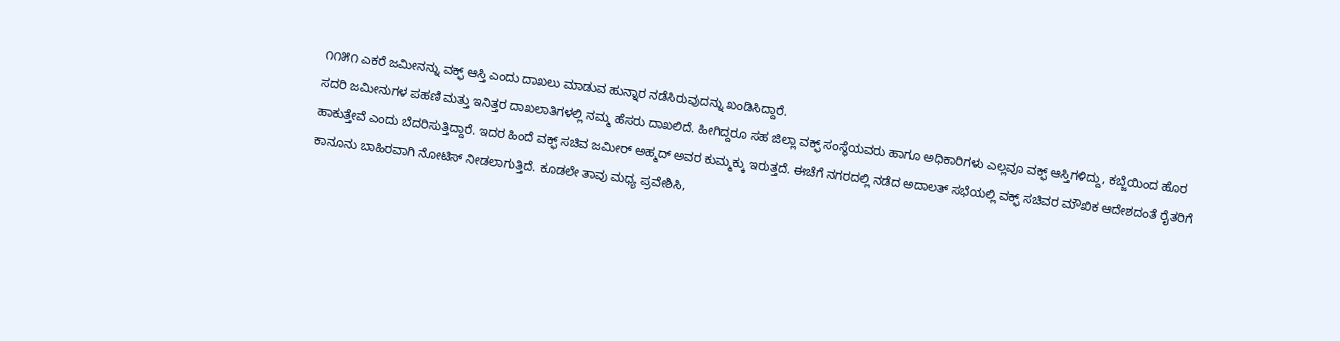೧೧೫೧ ಎಕರೆ ಜಮೀನನ್ನು ವಕ್ಫ್ ಆಸ್ತಿ ಎಂದು ದಾಖಲು ಮಾಡುವ ಹುನ್ನಾರ ನಡೆಸಿರುವುದನ್ನು ಖಂಡಿಸಿದ್ದಾರೆ.
ಸದರಿ ಜಮೀನುಗಳ ಪಹಣಿ ಮತ್ತು ಇನಿತ್ತರ ದಾಖಲಾತಿಗಳಲ್ಲಿ ನಮ್ಮ ಹೆಸರು ದಾಖಲಿದೆ. ಹೀಗಿದ್ದರೂ ಸಹ ಜಿಲ್ಲಾ ವಕ್ಫ್ ಸಂಸ್ಥೆಯವರು ಹಾಗೂ ಅಧಿಕಾರಿಗಳು ಎಲ್ಲವೂ ವಕ್ಫ್ ಆಸ್ತಿಗಳಿದ್ದು, ಕಬ್ಜೆಯಿಂದ ಹೊರ ಹಾಕುತ್ತೇವೆ ಎಂದು ಬೆದರಿಸುತ್ತಿದ್ದಾರೆ. ಇದರ ಹಿಂದೆ ವಕ್ಫ್ ಸಚಿವ ಜಮೀರ್ ಅಹ್ಮದ್ ಅವರ ಕುಮ್ಮಕ್ಕು ಇರುತ್ತದೆ. ಈಚೆಗೆ ನಗರದಲ್ಲಿ ನಡೆದ ಅದಾಲತ್ ಸಭೆಯಲ್ಲಿ ವಕ್ಫ್ ಸಚಿವರ ಮೌಖಿಕ ಆದೇಶದಂತೆ ರೈತರಿಗೆ ಕಾನೂನು ಬಾಹಿರವಾಗಿ ನೋಟಿಸ್ ನೀಡಲಾಗುತ್ತಿದೆ. ಕೂಡಲೇ ತಾವು ಮಧ್ಯ ಪ್ರವೇಶಿಸಿ,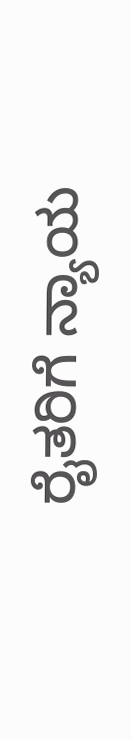ರೈತರಿಗೆ ನ್ಯಾಯ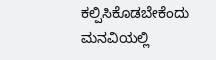ಕಲ್ಪಿಸಿಕೊಡಬೇಕೆಂದು ಮನವಿಯಲ್ಲಿ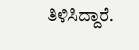ತಿಳಿಸಿದ್ದಾರೆ.